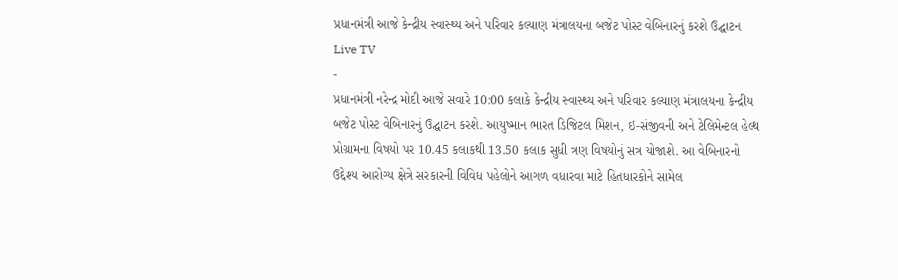પ્રધાનમંત્રી આજે કેન્દ્રીય સ્વાસ્થ્ય અને પરિવાર કલ્યાણ મંત્રાલયના બજેટ પોસ્ટ વેબિનારનું કરશે ઉદ્ઘાટન
Live TV
-
પ્રધાનમંત્રી નરેન્દ્ર મોદી આજે સવારે 10:00 કલાકે કેન્દ્રીય સ્વાસ્થ્ય અને પરિવાર કલ્યાણ મંત્રાલયના કેન્દ્રીય બજેટ પોસ્ટ વેબિનારનું ઉદ્ઘાટન કરશે. આયુષ્માન ભારત ડિજિટલ મિશન, ઇ-સંજીવની અને ટેલિમેન્ટલ હેલ્થ પ્રોગ્રામના વિષયો પર 10.45 કલાકથી 13.50 કલાક સુધી ત્રણ વિષયોનું સત્ર યોજાશે. આ વેબિનારનો ઉદ્દેશ્ય આરોગ્ય ક્ષેત્રે સરકારની વિવિધ પહેલોને આગળ વધારવા માટે હિતધારકોને સામેલ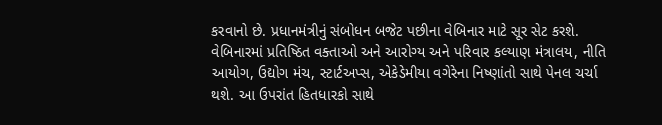કરવાનો છે. પ્રધાનમંત્રીનું સંબોધન બજેટ પછીના વેબિનાર માટે સૂર સેટ કરશે. વેબિનારમાં પ્રતિષ્ઠિત વક્તાઓ અને આરોગ્ય અને પરિવાર કલ્યાણ મંત્રાલય, નીતિ આયોગ, ઉદ્યોગ મંચ, સ્ટાર્ટઅપ્સ, એકેડેમીયા વગેરેના નિષ્ણાંતો સાથે પેનલ ચર્ચા થશે. આ ઉપરાંત હિતધારકો સાથે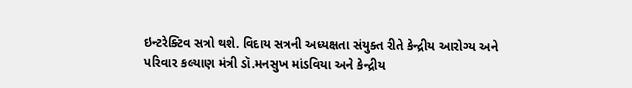ઇન્ટરેક્ટિવ સત્રો થશે. વિદાય સત્રની અધ્યક્ષતા સંયુક્ત રીતે કેન્દ્રીય આરોગ્ય અને પરિવાર કલ્યાણ મંત્રી ડૉ.મનસુખ માંડવિયા અને કેન્દ્રીય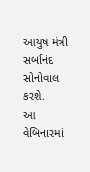આયુષ મંત્રી સર્બાનંદ સોનોવાલ કરશે.
આ વેબિનારમાં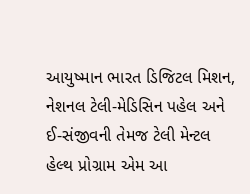આયુષ્માન ભારત ડિજિટલ મિશન, નેશનલ ટેલી-મેડિસિન પહેલ અને ઈ-સંજીવની તેમજ ટેલી મેન્ટલ હેલ્થ પ્રોગ્રામ એમ આ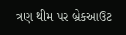ત્રણ થીમ પર બ્રેકઆઉટ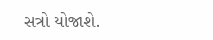સત્રો યોજાશે.